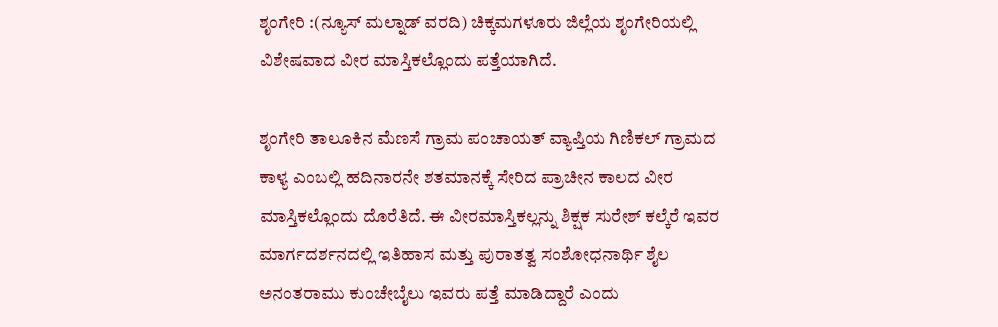ಶೃಂಗೇರಿ :(ನ್ಯೂಸ್ ಮಲ್ನಾಡ್ ವರದಿ) ಚಿಕ್ಕಮಗಳೂರು ಜಿಲ್ಲೆಯ ಶೃಂಗೇರಿಯಲ್ಲಿ ವಿಶೇಷವಾದ ವೀರ ಮಾಸ್ತಿಕಲ್ಲೊಂದು ಪತ್ತೆಯಾಗಿದೆ.

ಶೃಂಗೇರಿ ತಾಲೂಕಿನ ಮೆಣಸೆ ಗ್ರಾಮ ಪಂಚಾಯತ್ ವ್ಯಾಪ್ತಿಯ ಗಿಣಿಕಲ್ ಗ್ರಾಮದ ಕಾಳ್ಯ ಎಂಬಲ್ಲಿ ಹದಿನಾರನೇ ಶತಮಾನಕ್ಕೆ ಸೇರಿದ ಪ್ರಾಚೀನ ಕಾಲದ ವೀರ ಮಾಸ್ತಿಕಲ್ಲೊಂದು ದೊರೆತಿದೆ. ಈ ವೀರಮಾಸ್ತಿಕಲ್ಲನ್ನು ಶಿಕ್ಷಕ ಸುರೇಶ್ ಕಲ್ಕೆರೆ ಇವರ ಮಾರ್ಗದರ್ಶನದಲ್ಲಿ ಇತಿಹಾಸ ಮತ್ತು ಪುರಾತತ್ವ ಸಂಶೋಧನಾರ್ಥಿ ಶೈಲ ಅನಂತರಾಮು ಕುಂಚೇಬೈಲು ಇವರು ಪತ್ತೆ ಮಾಡಿದ್ದಾರೆ ಎಂದು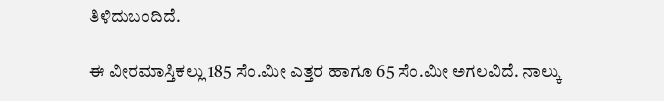ತಿಳಿದುಬಂದಿದೆ.

ಈ ವೀರಮಾಸ್ತಿಕಲ್ಲು 185 ಸೆಂ.ಮೀ ಎತ್ತರ ಹಾಗೂ 65 ಸೆಂ.ಮೀ ಅಗಲವಿದೆ. ನಾಲ್ಕು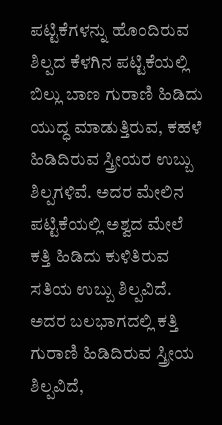ಪಟ್ಟಿಕೆಗಳನ್ನು ಹೊಂದಿರುವ ಶಿಲ್ಪದ ಕೆಳಗಿನ ಪಟ್ಟಿಕೆಯಲ್ಲಿ ಬಿಲ್ಲು ಬಾಣ ಗುರಾಣಿ ಹಿಡಿದು ಯುದ್ಧ ಮಾಡುತ್ತಿರುವ, ಕಹಳೆ ಹಿಡಿದಿರುವ ಸ್ತ್ರೀಯರ ಉಬ್ಬು ಶಿಲ್ಪಗಳಿವೆ. ಅದರ ಮೇಲಿನ ಪಟ್ಟಿಕೆಯಲ್ಲಿ ಅಶ್ವದ ಮೇಲೆ ಕತ್ತಿ ಹಿಡಿದು ಕುಳಿತಿರುವ ಸತಿಯ ಉಬ್ಬು ಶಿಲ್ಪವಿದೆ. ಅದರ ಬಲಭಾಗದಲ್ಲಿ ಕತ್ತಿ ಗುರಾಣಿ ಹಿಡಿದಿರುವ ಸ್ತ್ರೀಯ ಶಿಲ್ಪವಿದೆ,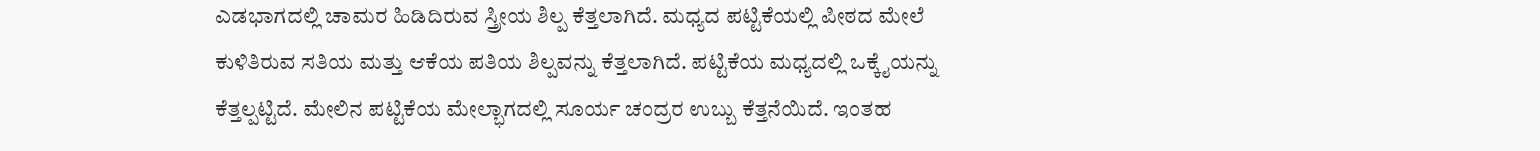ಎಡಭಾಗದಲ್ಲಿ ಚಾಮರ ಹಿಡಿದಿರುವ ಸ್ತ್ರೀಯ ಶಿಲ್ಪ ಕೆತ್ತಲಾಗಿದೆ. ಮಧ್ಯದ ಪಟ್ಟಿಕೆಯಲ್ಲಿ ಪೀಠದ ಮೇಲೆ ಕುಳಿತಿರುವ ಸತಿಯ ಮತ್ತು ಆಕೆಯ ಪತಿಯ ಶಿಲ್ಪವನ್ನು ಕೆತ್ತಲಾಗಿದೆ. ಪಟ್ಟಿಕೆಯ ಮಧ್ಯದಲ್ಲಿ ಒಕ್ಕೈಯನ್ನು ಕೆತ್ತಲ್ಪಟ್ಟಿದೆ. ಮೇಲಿನ ಪಟ್ಟಿಕೆಯ ಮೇಲ್ಭಾಗದಲ್ಲಿ ಸೂರ್ಯ ಚಂದ್ರರ ಉಬ್ಬು ಕೆತ್ತನೆಯಿದೆ. ಇಂತಹ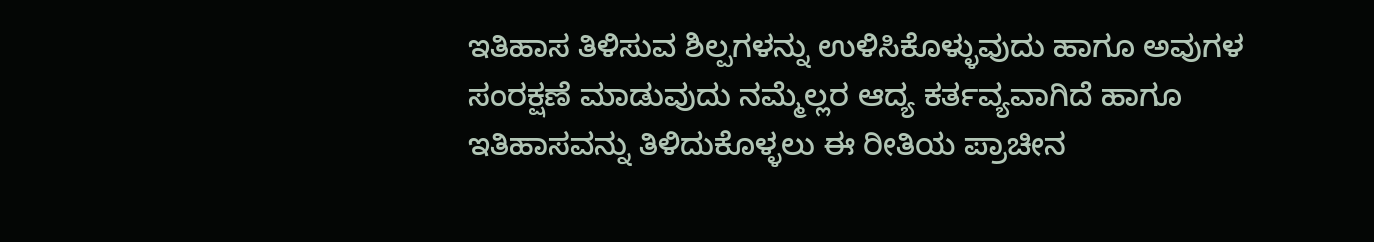ಇತಿಹಾಸ ತಿಳಿಸುವ ಶಿಲ್ಪಗಳನ್ನು ಉಳಿಸಿಕೊಳ್ಳುವುದು ಹಾಗೂ ಅವುಗಳ ಸಂರಕ್ಷಣೆ ಮಾಡುವುದು ನಮ್ಮೆಲ್ಲರ ಆದ್ಯ ಕರ್ತವ್ಯವಾಗಿದೆ ಹಾಗೂ ಇತಿಹಾಸವನ್ನು ತಿಳಿದುಕೊಳ್ಳಲು ಈ ರೀತಿಯ ಪ್ರಾಚೀನ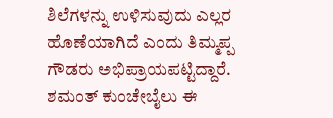ಶಿಲೆಗಳನ್ನು ಉಳಿಸುವುದು ಎಲ್ಲರ ಹೊಣೆಯಾಗಿದೆ ಎಂದು ತಿಮ್ಮಪ್ಪ ಗೌಡರು ಅಭಿಪ್ರಾಯಪಟ್ಟಿದ್ದಾರೆ. ಶಮಂತ್ ಕುಂಚೇಬೈಲು ಈ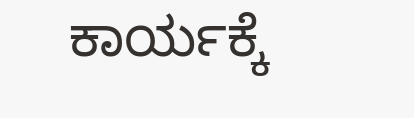ಕಾರ್ಯಕ್ಕೆ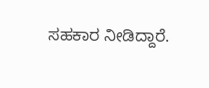ಸಹಕಾರ ನೀಡಿದ್ದಾರೆ.